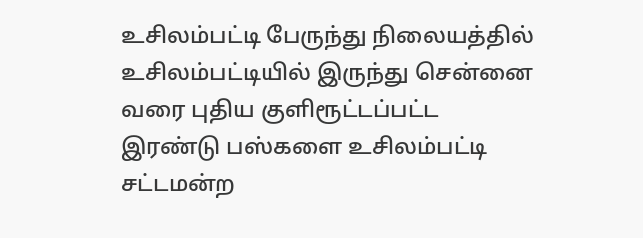உசிலம்பட்டி பேருந்து நிலையத்தில் உசிலம்பட்டியில் இருந்து சென்னை வரை புதிய குளிரூட்டப்பட்ட இரண்டு பஸ்களை உசிலம்பட்டி சட்டமன்ற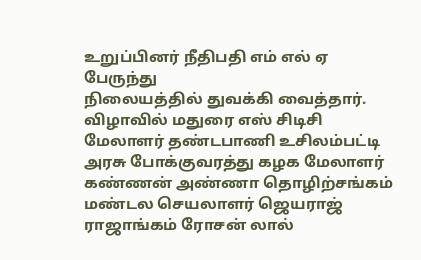உறுப்பினர் நீதிபதி எம் எல் ஏ பேருந்து
நிலையத்தில் துவக்கி வைத்தார். விழாவில் மதுரை எஸ் சிடிசி மேலாளர் தண்டபாணி உசிலம்பட்டி அரசு போக்குவரத்து கழக மேலாளர் கண்ணன் அண்ணா தொழிற்சங்கம் மண்டல செயலாளர் ஜெயராஜ் ராஜாங்கம் ரோசன் லால்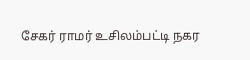சேகர் ராமர் உசிலம்பட்டி நகர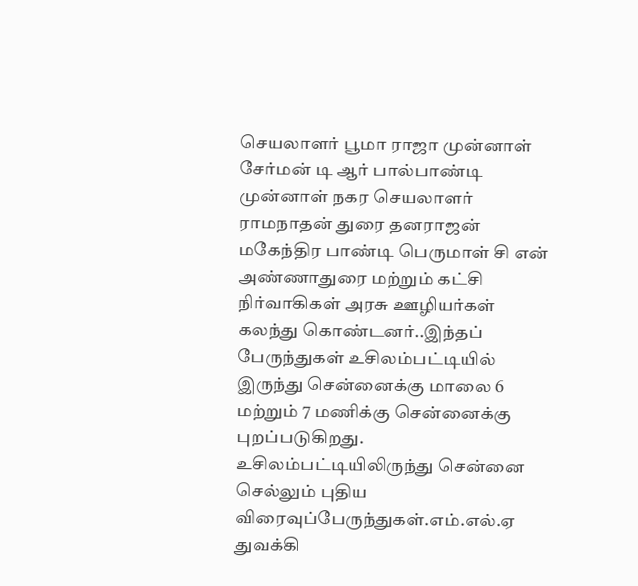செயலாளர் பூமா ராஜா முன்னாள் சேர்மன் டி ஆர் பால்பாண்டி முன்னாள் நகர செயலாளர் ராமநாதன் துரை தனராஜன் மகேந்திர பாண்டி பெருமாள் சி என் அண்ணாதுரை மற்றும் கட்சி நிர்வாகிகள் அரசு ஊழியர்கள் கலந்து கொண்டனர்..இந்தப் பேருந்துகள் உசிலம்பட்டியில் இருந்து சென்னைக்கு மாலை 6 மற்றும் 7 மணிக்கு சென்னைக்கு புறப்படுகிறது.
உசிலம்பட்டியிலிருந்து சென்னை செல்லும் புதிய விரைவுப்பேருந்துகள்.எம்.எல்.ஏ துவக்கி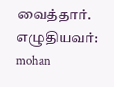வைத்தார்.
எழுதியவர்: mohan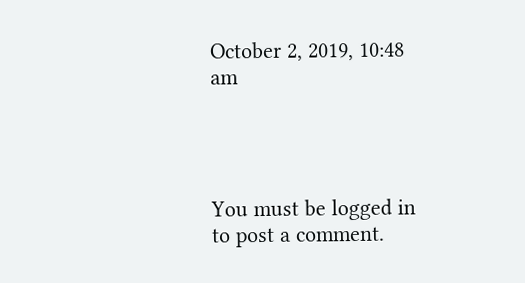October 2, 2019, 10:48 am




You must be logged in to post a comment.